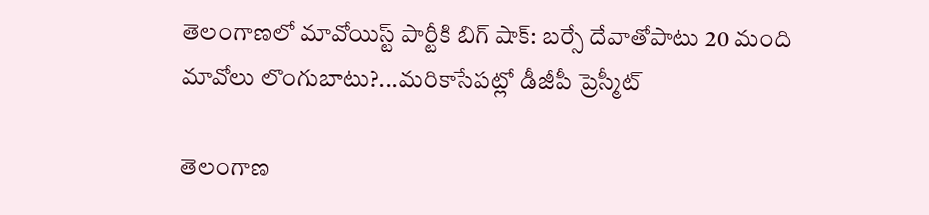తెలంగాణలో మావోయిస్ట్ పార్టీకి బిగ్ షాక్: బర్సే దేవాతోపాటు 20 మంది మావోలు లొంగుబాటు?...మరికాసేపట్లో డీజీపీ ప్రెస్మీట్

తెలంగాణ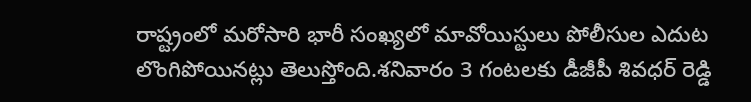రాష్ట్రంలో మరోసారి భారీ సంఖ్యలో మావోయిస్టులు పోలీసుల ఎదుట లొంగిపోయినట్లు తెలుస్తోంది.శనివారం 3 గంటలకు డీజీపీ శివధర్ రెడ్డి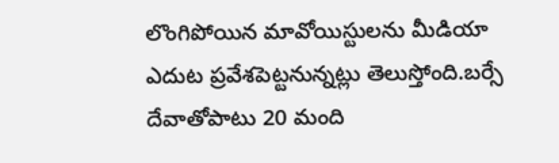లొంగిపోయిన మావోయిస్టులను మీడియా ఎదుట ప్రవేశపెట్టనున్నట్లు తెలుస్తోంది.బర్సే దేవాతోపాటు 20 మంది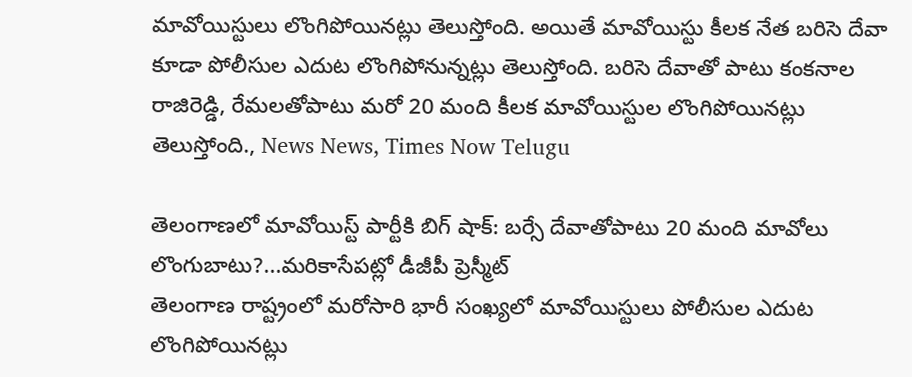మావోయిస్టులు లొంగిపోయినట్లు తెలుస్తోంది. అయితే మావోయిస్టు కీలక నేత బరిసె దేవా కూడా పోలీసుల ఎదుట లొంగిపోనున్నట్లు తెలుస్తోంది. బరిసె దేవాతో పాటు కంకనాల రాజిరెడ్డి, రేమలతోపాటు మరో 20 మంది కీలక మావోయిస్టుల లొంగిపోయినట్లు తెలుస్తోంది., News News, Times Now Telugu

తెలంగాణలో మావోయిస్ట్ పార్టీకి బిగ్ షాక్: బర్సే దేవాతోపాటు 20 మంది మావోలు లొంగుబాటు?...మరికాసేపట్లో డీజీపీ ప్రెస్మీట్
తెలంగాణ రాష్ట్రంలో మరోసారి భారీ సంఖ్యలో మావోయిస్టులు పోలీసుల ఎదుట లొంగిపోయినట్లు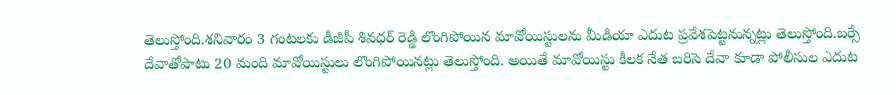తెలుస్తోంది.శనివారం 3 గంటలకు డీజీపీ శివధర్ రెడ్డి లొంగిపోయిన మావోయిస్టులను మీడియా ఎదుట ప్రవేశపెట్టనున్నట్లు తెలుస్తోంది.బర్సే దేవాతోపాటు 20 మంది మావోయిస్టులు లొంగిపోయినట్లు తెలుస్తోంది. అయితే మావోయిస్టు కీలక నేత బరిసె దేవా కూడా పోలీసుల ఎదుట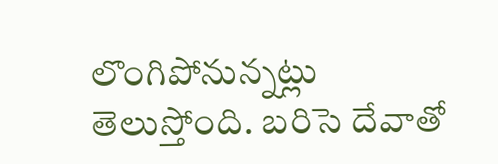లొంగిపోనున్నట్లు తెలుస్తోంది. బరిసె దేవాతో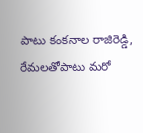పాటు కంకనాల రాజిరెడ్డి, రేమలతోపాటు మరో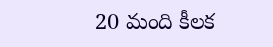20 మంది కీలక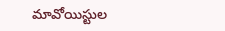మావోయిస్టుల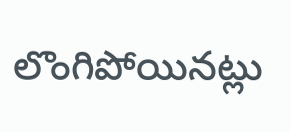లొంగిపోయినట్లు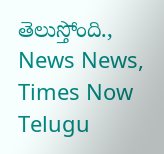తెలుస్తోంది., News News, Times Now Telugu